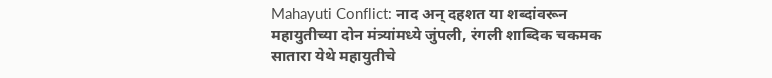Mahayuti Conflict: नाद अन् दहशत या शब्दांवरून महायुतीच्या दोन मंत्र्यांमध्ये जुंपली, रंगली शाब्दिक चकमक
सातारा येथे महायुतीचे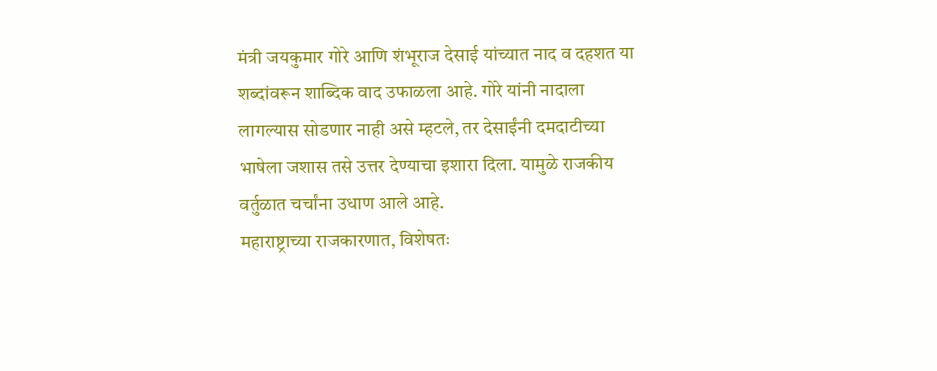मंत्री जयकुमार गोरे आणि शंभूराज देसाई यांच्यात नाद व दहशत या शब्दांवरून शाब्दिक वाद उफाळला आहे. गोरे यांनी नादाला लागल्यास सोडणार नाही असे म्हटले, तर देसाईंनी दमदाटीच्या भाषेला जशास तसे उत्तर देण्याचा इशारा दिला. यामुळे राजकीय वर्तुळात चर्चांना उधाण आले आहे.
महाराष्ट्राच्या राजकारणात, विशेषतः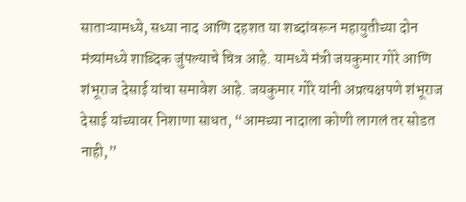साताऱ्यामध्ये, सध्या नाद आणि दहशत या शब्दांवरून महायुतीच्या दोन मंत्र्यांमध्ये शाब्दिक जुंपल्याचे चित्र आहे. यामध्ये मंत्री जयकुमार गोरे आणि शंभूराज देसाई यांचा समावेश आहे. जयकुमार गोरे यांनी अप्रत्यक्षपणे शंभूराज देसाई यांच्यावर निशाणा साधत, “आमच्या नादाला कोणी लागलं तर सोडत नाही,”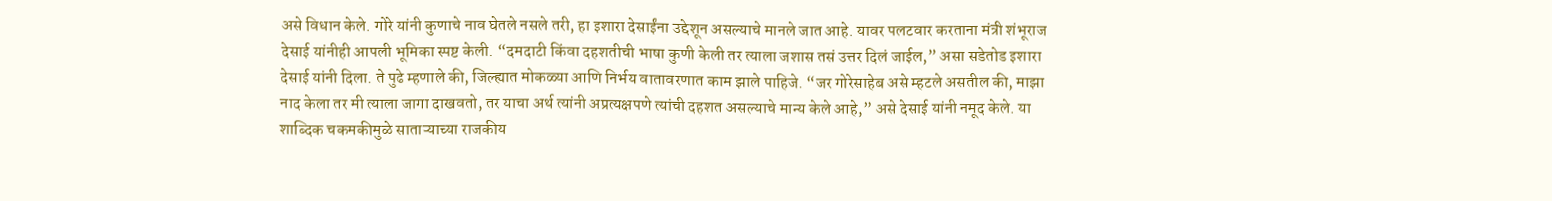असे विधान केले. गोरे यांनी कुणाचे नाव घेतले नसले तरी, हा इशारा देसाईंना उद्देशून असल्याचे मानले जात आहे. यावर पलटवार करताना मंत्री शंभूराज देसाई यांनीही आपली भूमिका स्पष्ट केली. “दमदाटी किंवा दहशतीची भाषा कुणी केली तर त्याला जशास तसं उत्तर दिलं जाईल,” असा सडेतोड इशारा देसाई यांनी दिला. ते पुढे म्हणाले की, जिल्ह्यात मोकळ्या आणि निर्भय वातावरणात काम झाले पाहिजे. “जर गोरेसाहेब असे म्हटले असतील की, माझा नाद केला तर मी त्याला जागा दाखवतो, तर याचा अर्थ त्यांनी अप्रत्यक्षपणे त्यांची दहशत असल्याचे मान्य केले आहे,” असे देसाई यांनी नमूद केले. या शाब्दिक चकमकीमुळे साताऱ्याच्या राजकीय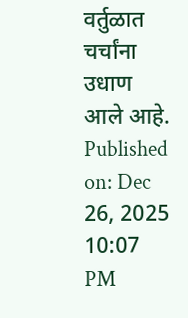वर्तुळात चर्चांना उधाण आले आहे.
Published on: Dec 26, 2025 10:07 PM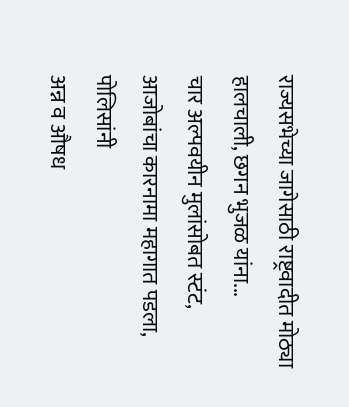राज्यसभेच्या जागेसाठी राष्ट्रवादीत मोठ्या हालचाली, छगन भुजळ यांना...
चार अल्पवयीन मुलांसोबत स्टंट, आजोबांचा कारनामा महागात पडला, पोलिसांनी
अन्न व औषध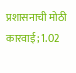प्रशासनाची मोठी कारवाई; 1.02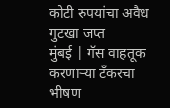कोटी रुपयांचा अवैध गुटखा जप्त
मुंबई | गॅस वाहतूक करणाऱ्या टँकरचा भीषण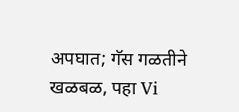अपघात; गॅस गळतीने खळबळ, पहा Vi